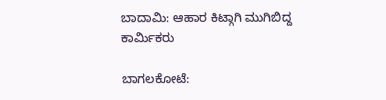ಬಾದಾಮಿ: ಆಹಾರ ಕಿಟ್ಗಾಗಿ ಮುಗಿಬಿದ್ದ ಕಾರ್ಮಿಕರು

ಬಾಗಲಕೋಟೆ: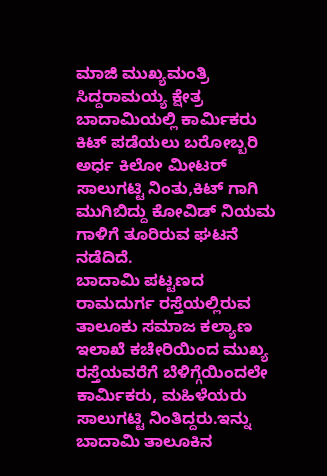ಮಾಜಿ ಮುಖ್ಯಮಂತ್ರಿ ಸಿದ್ದರಾಮಯ್ಯ ಕ್ಷೇತ್ರ ಬಾದಾಮಿಯಲ್ಲಿ ಕಾರ್ಮಿಕರು ಕಿಟ್ ಪಡೆಯಲು ಬರೋಬ್ಬರಿ ಅರ್ಧ ಕಿಲೋ ಮೀಟರ್ ಸಾಲುಗಟ್ಟಿ ನಿಂತು,ಕಿಟ್ ಗಾಗಿ ಮುಗಿಬಿದ್ದು ಕೋವಿಡ್ ನಿಯಮ ಗಾಳಿಗೆ ತೂರಿರುವ ಘಟನೆ ನಡೆದಿದೆ.
ಬಾದಾಮಿ ಪಟ್ಟಣದ ರಾಮದುರ್ಗ ರಸ್ತೆಯಲ್ಲಿರುವ ತಾಲೂಕು ಸಮಾಜ ಕಲ್ಯಾಣ ಇಲಾಖೆ ಕಚೇರಿಯಿಂದ ಮುಖ್ಯ ರಸ್ತೆಯವರೆಗೆ ಬೆಳಿಗ್ಗೆಯಿಂದಲೇ ಕಾರ್ಮಿಕರು, ಮಹಿಳೆಯರು ಸಾಲುಗಟ್ಟಿ ನಿಂತಿದ್ದರು.ಇನ್ನು ಬಾದಾಮಿ ತಾಲೂಕಿನ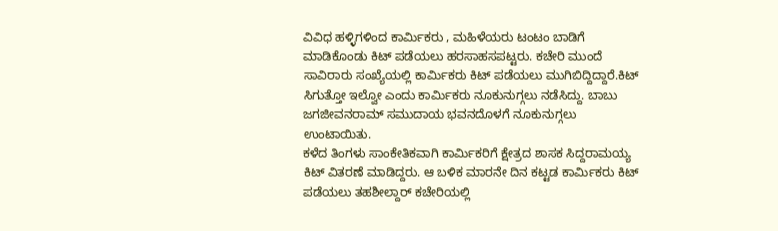ವಿವಿಧ ಹಳ್ಳಿಗಳಿಂದ ಕಾರ್ಮಿಕರು , ಮಹಿಳೆಯರು ಟಂಟಂ ಬಾಡಿಗೆ ಮಾಡಿಕೊಂಡು ಕಿಟ್ ಪಡೆಯಲು ಹರಸಾಹಸಪಟ್ಟರು. ಕಚೇರಿ ಮುಂದೆ ಸಾವಿರಾರು ಸಂಖ್ಯೆಯಲ್ಲಿ ಕಾರ್ಮಿಕರು ಕಿಟ್ ಪಡೆಯಲು ಮುಗಿಬಿದ್ದಿದ್ದಾರೆ.ಕಿಟ್ ಸಿಗುತ್ತೋ ಇಲ್ವೋ ಎಂದು ಕಾರ್ಮಿಕರು ನೂಕುನುಗ್ಗಲು ನಡೆಸಿದ್ದು. ಬಾಬು ಜಗಜೀವನರಾಮ್ ಸಮುದಾಯ ಭವನದೊಳಗೆ ನೂಕುನುಗ್ಗಲು ಉಂಟಾಯಿತು.
ಕಳೆದ ತಿಂಗಳು ಸಾಂಕೇತಿಕವಾಗಿ ಕಾರ್ಮಿಕರಿಗೆ ಕ್ಷೇತ್ರದ ಶಾಸಕ ಸಿದ್ದರಾಮಯ್ಯ ಕಿಟ್ ವಿತರಣೆ ಮಾಡಿದ್ದರು. ಆ ಬಳಿಕ ಮಾರನೇ ದಿನ ಕಟ್ಟಡ ಕಾರ್ಮಿಕರು ಕಿಟ್ ಪಡೆಯಲು ತಹಶೀಲ್ದಾರ್ ಕಚೇರಿಯಲ್ಲಿ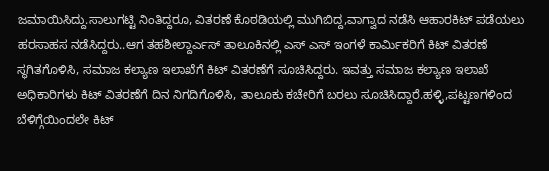ಜಮಾಯಿಸಿದ್ದು.ಸಾಲುಗಟ್ಟಿ ನಿಂತಿದ್ದರೂ, ವಿತರಣೆ ಕೊಠಡಿಯಲ್ಲಿ ಮುಗಿಬಿದ್ದ,ವಾಗ್ವಾದ ನಡೆಸಿ ಆಹಾರಕಿಟ್ ಪಡೆಯಲು ಹರಸಾಹಸ ನಡೆಸಿದ್ದರು..ಆಗ ತಹಶೀಲ್ದಾರ್ಎಸ್ ತಾಲೂಕಿನಲ್ಲಿ ಎಸ್ ಎಸ್ ಇಂಗಳೆ ಕಾರ್ಮಿಕರಿಗೆ ಕಿಟ್ ವಿತರಣೆ ಸ್ಥಗಿತಗೊಳಿಸಿ, ಸಮಾಜ ಕಲ್ಯಾಣ ಇಲಾಖೆಗೆ ಕಿಟ್ ವಿತರಣೆಗೆ ಸೂಚಿಸಿದ್ದರು. ಇವತ್ತು ಸಮಾಜ ಕಲ್ಯಾಣ ಇಲಾಖೆ ಅಧಿಕಾರಿಗಳು ಕಿಟ್ ವಿತರಣೆಗೆ ದಿನ ನಿಗದಿಗೊಳಿಸಿ, ತಾಲೂಕು ಕಚೇರಿಗೆ ಬರಲು ಸೂಚಿಸಿದ್ದಾರೆ.ಹಳ್ಳಿ,ಪಟ್ಟಣಗಳಿಂದ ಬೆಳಿಗ್ಗೆಯಿಂದಲೇ ಕಿಟ್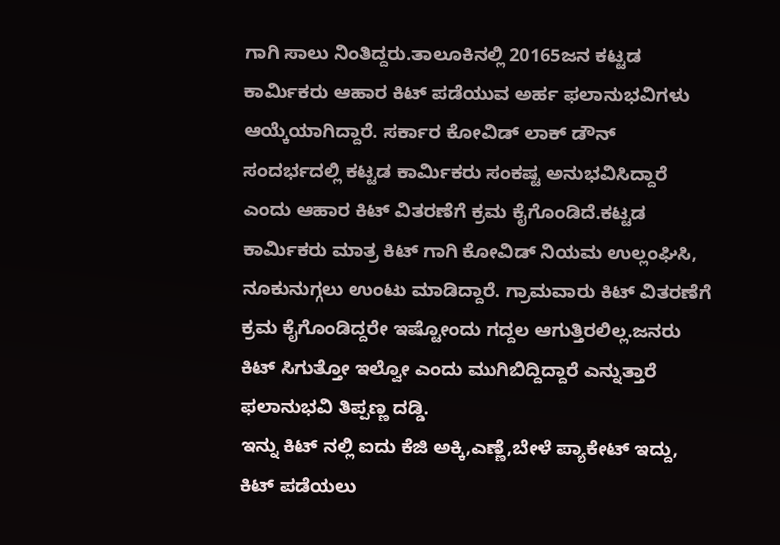ಗಾಗಿ ಸಾಲು ನಿಂತಿದ್ದರು.ತಾಲೂಕಿನಲ್ಲಿ 20165ಜನ ಕಟ್ಟಡ ಕಾರ್ಮಿಕರು ಆಹಾರ ಕಿಟ್ ಪಡೆಯುವ ಅರ್ಹ ಫಲಾನುಭವಿಗಳು ಆಯ್ಕೆಯಾಗಿದ್ದಾರೆ. ಸರ್ಕಾರ ಕೋವಿಡ್ ಲಾಕ್ ಡೌನ್ ಸಂದರ್ಭದಲ್ಲಿ ಕಟ್ಟಡ ಕಾರ್ಮಿಕರು ಸಂಕಷ್ಟ ಅನುಭವಿಸಿದ್ದಾರೆ ಎಂದು ಆಹಾರ ಕಿಟ್ ವಿತರಣೆಗೆ ಕ್ರಮ ಕೈಗೊಂಡಿದೆ.ಕಟ್ಟಡ ಕಾರ್ಮಿಕರು ಮಾತ್ರ ಕಿಟ್ ಗಾಗಿ ಕೋವಿಡ್ ನಿಯಮ ಉಲ್ಲಂಘಿಸಿ, ನೂಕುನುಗ್ಗಲು ಉಂಟು ಮಾಡಿದ್ದಾರೆ. ಗ್ರಾಮವಾರು ಕಿಟ್ ವಿತರಣೆಗೆ ಕ್ರಮ ಕೈಗೊಂಡಿದ್ದರೇ ಇಷ್ಟೋಂದು ಗದ್ದಲ ಆಗುತ್ತಿರಲಿಲ್ಲ.ಜನರು ಕಿಟ್ ಸಿಗುತ್ತೋ ಇಲ್ವೋ ಎಂದು ಮುಗಿಬಿದ್ದಿದ್ದಾರೆ ಎನ್ನುತ್ತಾರೆ ಫಲಾನುಭವಿ ತಿಪ್ಪಣ್ಣ ದಡ್ಡಿ.
ಇನ್ನು ಕಿಟ್ ನಲ್ಲಿ ಐದು ಕೆಜಿ ಅಕ್ಕಿ,ಎಣ್ಣೆ,ಬೇಳೆ ಪ್ಯಾಕೇಟ್ ಇದ್ದು, ಕಿಟ್ ಪಡೆಯಲು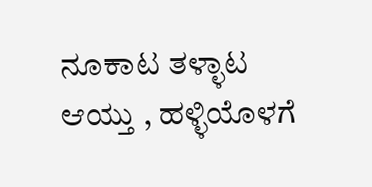ನೂಕಾಟ ತಳ್ಳಾಟ ಆಯ್ತು , ಹಳ್ಳಿಯೊಳಗೆ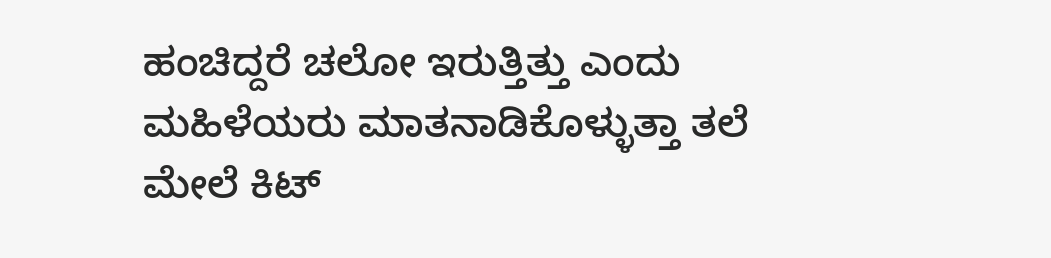ಹಂಚಿದ್ದರೆ ಚಲೋ ಇರುತ್ತಿತ್ತು ಎಂದು ಮಹಿಳೆಯರು ಮಾತನಾಡಿಕೊಳ್ಳುತ್ತಾ ತಲೆ ಮೇಲೆ ಕಿಟ್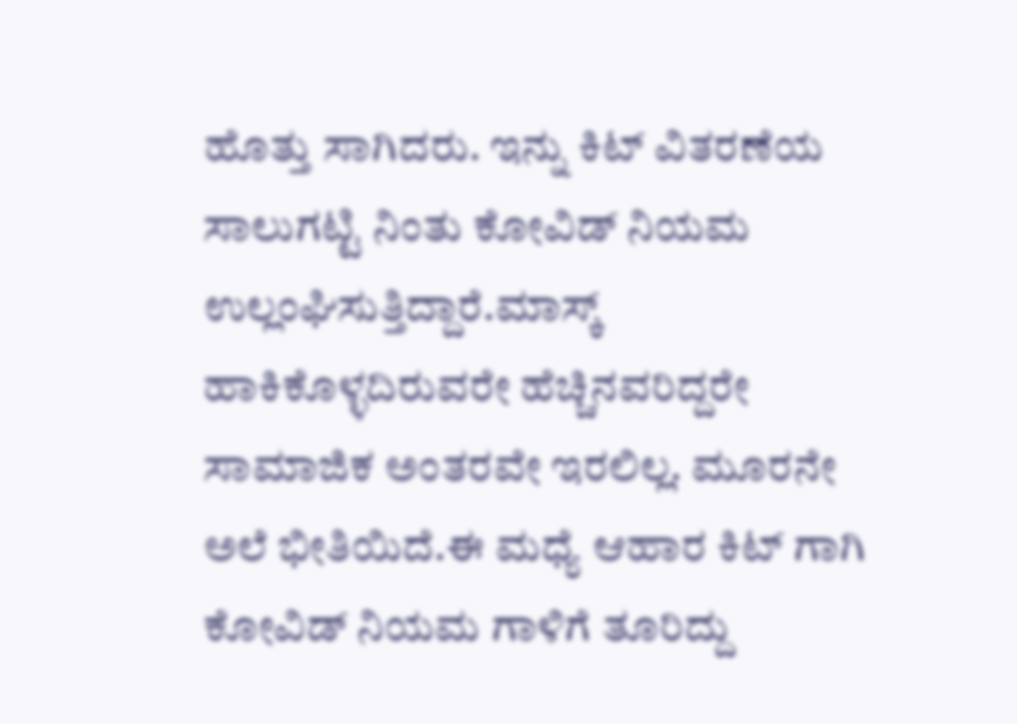ಹೊತ್ತು ಸಾಗಿದರು. ಇನ್ನು ಕಿಟ್ ವಿತರಣೆಯ ಸಾಲುಗಟ್ಟಿ ನಿಂತು ಕೋವಿಡ್ ನಿಯಮ ಉಲ್ಲಂಘಿಸುತ್ತಿದ್ದಾರೆ.ಮಾಸ್ಕ್ ಹಾಕಿಕೊಳ್ಳದಿರುವರೇ ಹೆಚ್ಚಿನವರಿದ್ದರೇ ಸಾಮಾಜಿಕ ಅಂತರವೇ ಇರಲಿಲ್ಲ. ಮೂರನೇ ಅಲೆ ಭೀತಿಯಿದೆ.ಈ ಮಧ್ಯೆ ಆಹಾರ ಕಿಟ್ ಗಾಗಿ ಕೋವಿಡ್ ನಿಯಮ ಗಾಳಿಗೆ ತೂರಿದ್ದು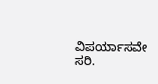ವಿಪರ್ಯಾಸವೇ ಸರಿ.